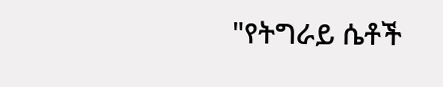"የትግራይ ሴቶች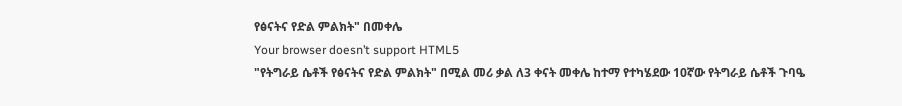የፅናትና የድል ምልክት" በመቀሌ
Your browser doesn’t support HTML5
"የትግራይ ሴቶች የፅናትና የድል ምልክት" በሚል መሪ ቃል ለ3 ቀናት መቀሌ ከተማ የተካሄደው 10ኛው የትግራይ ሴቶች ጉባዔ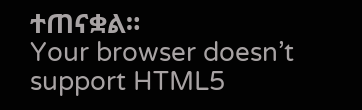ተጠናቋል።
Your browser doesn’t support HTML5